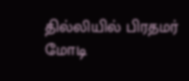தில்லியில் பிரதமர் மோடி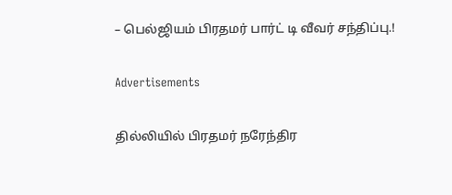– பெல்ஜியம் பிரதமர் பார்ட் டி வீவர் சந்திப்பு.!

Advertisements

தில்லியில் பிரதமர் நரேந்திர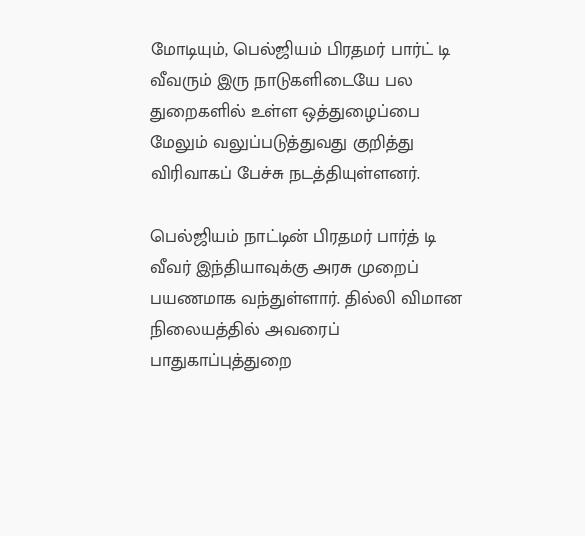மோடியும், பெல்ஜியம் பிரதமர் பார்ட் டி வீவரும் இரு நாடுகளிடையே பல துறைகளில் உள்ள ஒத்துழைப்பை மேலும் வலுப்படுத்துவது குறித்து விரிவாகப் பேச்சு நடத்தியுள்ளனர்.

பெல்ஜியம் நாட்டின் பிரதமர் பார்த் டி வீவர் இந்தியாவுக்கு அரசு முறைப் பயணமாக வந்துள்ளார். தில்லி விமான நிலையத்தில் அவரைப் பாதுகாப்புத்துறை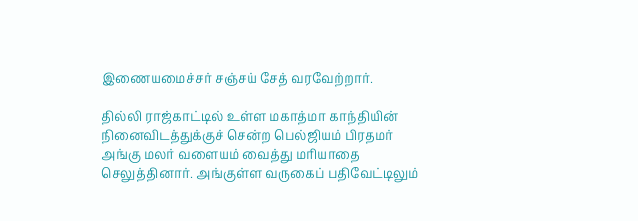இணையமைச்சர் சஞ்சய் சேத் வரவேற்றார்.

தில்லி ராஜ்காட்டில் உள்ள மகாத்மா காந்தியின் நினைவிடத்துக்குச் சென்ற பெல்ஜியம் பிரதமர் அங்கு மலர் வளையம் வைத்து மரியாதை செலுத்தினார். அங்குள்ள வருகைப் பதிவேட்டிலும்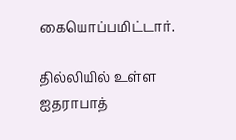கையொப்பமிட்டார்.

தில்லியில் உள்ள ஐதராபாத்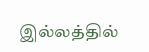இல்லத்தில்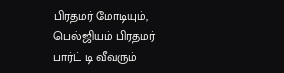பிரதமர் மோடியும், பெல்ஜியம் பிரதமர் பார்ட் டி வீவரும்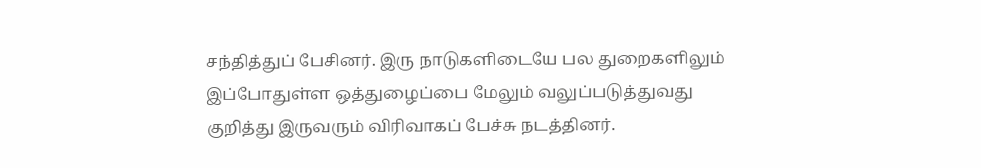சந்தித்துப் பேசினர். இரு நாடுகளிடையே பல துறைகளிலும் இப்போதுள்ள ஒத்துழைப்பை மேலும் வலுப்படுத்துவது குறித்து இருவரும் விரிவாகப் பேச்சு நடத்தினர்.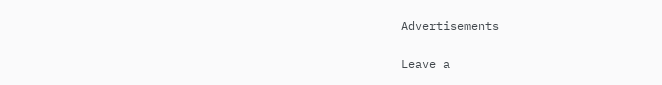Advertisements

Leave a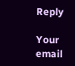Reply

Your email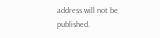address will not be published.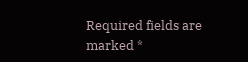Required fields are marked *